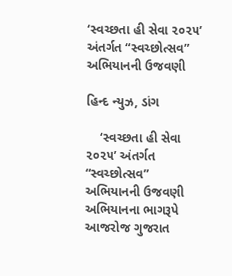‘સ્વચ્છતા હી સેવા ૨૦૨૫’ અંતર્ગત “સ્વચ્છોત્સવ” અભિયાનની ઉજવણી

હિન્દ ન્યુઝ, ડાંગ

    ‘સ્વચ્છતા હી સેવા ૨૦૨૫’ અંતર્ગત “સ્વચ્છોત્સવ” અભિયાનની ઉજવણી અભિયાનના ભાગરૂપે આજરોજ ગુજરાત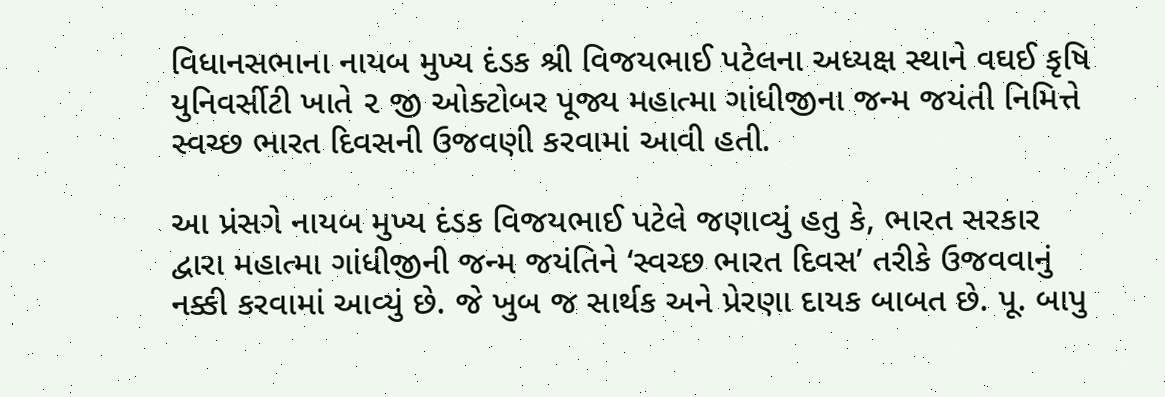વિધાનસભાના નાયબ મુખ્ય દંડક શ્રી વિજયભાઈ પટેલના અધ્યક્ષ સ્થાને વઘઈ કૃષિ યુનિવર્સીટી ખાતે ૨ જી ઓક્ટોબર પૂજ્ય મહાત્મા ગાંધીજીના જન્મ જયંતી નિમિત્તે સ્વચ્છ ભારત દિવસની ઉજવણી કરવામાં આવી હતી.

આ પ્રંસગે નાયબ મુખ્ય દંડક વિજયભાઈ પટેલે જણાવ્યું હતુ કે, ભારત સરકાર દ્વારા મહાત્મા ગાંધીજીની જન્મ જયંતિને ‘સ્વચ્છ ભારત દિવસ’ તરીકે ઉજવવાનું નક્કી કરવામાં આવ્યું છે. જે ખુબ જ સાર્થક અને પ્રેરણા દાયક બાબત છે. પૂ. બાપુ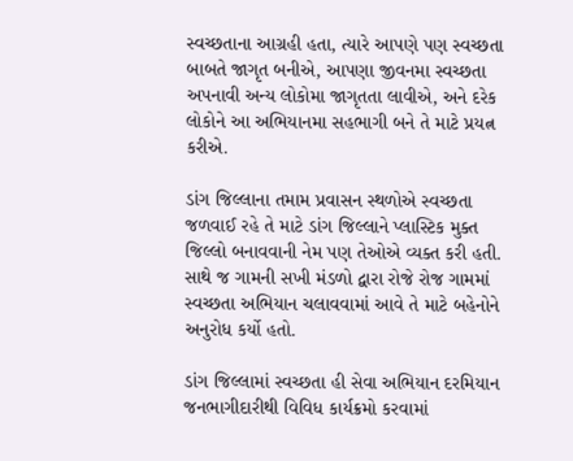સ્વચ્છતાના આગ્રહી હતા, ત્યારે આપણે પણ સ્વચ્છતા બાબતે જાગૃત બનીએ, આપણા જીવનમા સ્વચ્છતા અપનાવી અન્ય લોકોમા જાગૃતતા લાવીએ, અને દરેક લોકોને આ અભિયાનમા સહભાગી બને તે માટે પ્રયત્ન કરીએ.

ડાંગ જિલ્લાના તમામ પ્રવાસન સ્થળોએ સ્વચ્છતા જળવાઈ રહે તે માટે ડાંગ જિલ્લાને પ્લાસ્ટિક મુક્ત જિલ્લો બનાવવાની નેમ પણ તેઓએ વ્યક્ત કરી હતી. સાથે જ ગામની સખી મંડળો દ્વારા રોજે રોજ ગામમાં સ્વચ્છતા અભિયાન ચલાવવામાં આવે તે માટે બહેનોને અનુરોધ કર્યો હતો.

ડાંગ જિલ્લામાં સ્વચ્છતા હી સેવા અભિયાન દરમિયાન જનભાગીદારીથી વિવિધ કાર્યક્રમો કરવામાં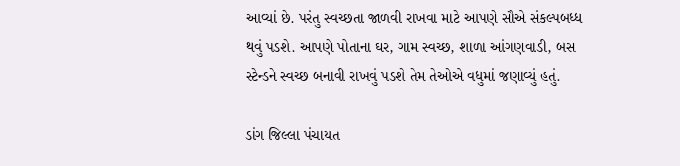આવ્યાં છે. પરંતુ સ્વચ્છતા જાળવી રાખવા માટે આપણે સૌએ સંકલ્પબધ્ધ થવું પડશે. આપણે પોતાના ઘર, ગામ સ્વચ્છ, શાળા આંગણવાડી, બસ સ્ટેન્ડને સ્વચ્છ બનાવી રાખવું પડશે તેમ તેઓએ વધુમાં જણાવ્યું હતું.

ડાંગ જિલ્લા પંચાયત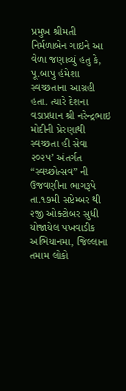પ્રમુખ શ્રીમતી નિર્મળાબેન ગાઇને આ વેળા જણાવ્યું હતુ કે, પૂ.બાપુ હંમેશા સ્વચ્છતાના આગ્રહી હતા. ત્યારે દેશના વડાપ્રધાન શ્રી નરેન્દ્રભાઇ મોદીની પ્રેરણાથી સ્વચ્છતા હી સેવા ૨૦૨૫’ અંતર્ગત “સ્વચ્છોત્સવ” ની ઉજવણીના ભાગરૂપે તા.૧૭મી સપ્ટેમ્બર થી ૨જી ઓક્ટોબર સુધી યોજાયેલ પખવાડીક અભિયાનમા, જિલ્લાના તમામ લોકો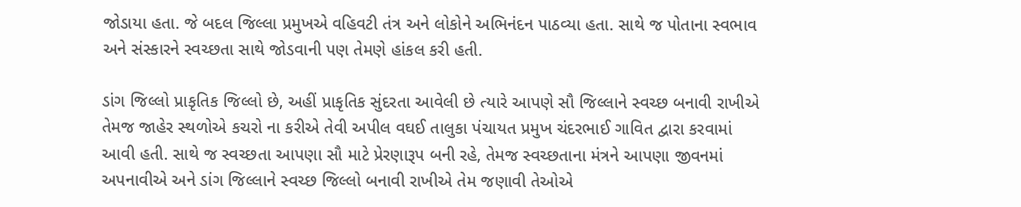જોડાયા હતા. જે બદલ જિલ્લા પ્રમુખએ વહિવટી તંત્ર અને લોકોને અભિનંદન પાઠવ્યા હતા. સાથે જ પોતાના સ્વભાવ અને સંસ્કારને સ્વચ્છતા સાથે જોડવાની પણ તેમણે હાંકલ કરી હતી.

ડાંગ જિલ્લો પ્રાકૃતિક જિલ્લો છે, અહીં પ્રાકૃતિક સુંદરતા આવેલી છે ત્યારે આપણે સૌ જિલ્લાને સ્વચ્છ બનાવી રાખીએ તેમજ જાહેર સ્થળોએ કચરો ના કરીએ તેવી અપીલ વઘઈ તાલુકા પંચાયત પ્રમુખ ચંદરભાઈ ગાવિત દ્વારા કરવામાં આવી હતી. સાથે જ સ્વચ્છતા આપણા સૌ માટે પ્રેરણારૂપ બની રહે, તેમજ સ્વચ્છતાના મંત્રને આપણા જીવનમાં અપનાવીએ અને ડાંગ જિલ્લાને સ્વચ્છ જિલ્લો બનાવી રાખીએ તેમ જણાવી તેઓએ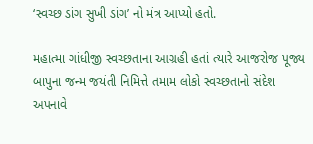‘સ્વચ્છ ડાંગ સુખી ડાંગ’ નો મંત્ર આપ્યો હતો.

મહાત્મા ગાંધીજી સ્વચ્છતાના આગ્રહી હતાં ત્યારે આજરોજ પૂજ્ય બાપુના જન્મ જયંતી નિમિત્તે તમામ લોકો સ્વચ્છતાનો સંદેશ અપનાવે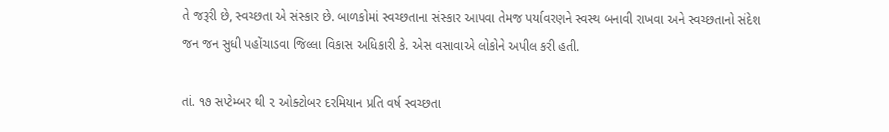તે જરૂરી છે, સ્વચ્છતા એ સંસ્કાર છે. બાળકોમાં સ્વચ્છતાના સંસ્કાર આપવા તેમજ પર્યાવરણને સ્વસ્થ બનાવી રાખવા અને સ્વચ્છતાનો સંદેશ જન જન સુધી પહોંચાડવા જિલ્લા વિકાસ અધિકારી કે. એસ વસાવાએ લોકોને અપીલ કરી હતી.

તાં. ૧૭ સપ્ટેમ્બર થી ૨ ઓક્ટોબર દરમિયાન પ્રતિ વર્ષ સ્વચ્છતા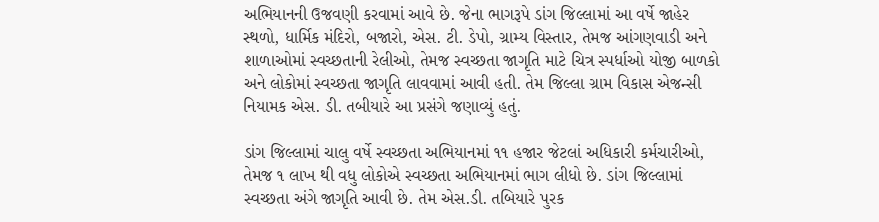અભિયાનની ઉજવણી કરવામાં આવે છે. જેના ભાગરૂપે ડાંગ જિલ્લામાં આ વર્ષે જાહેર સ્થળો, ધાર્મિક મંદિરો, બજારો, એસ. ટી. ડેપો, ગ્રામ્ય વિસ્તાર, તેમજ આંગણવાડી અને શાળાઓમાં સ્વચ્છતાની રેલીઓ, તેમજ સ્વચ્છતા જાગૃતિ માટે ચિત્ર સ્પર્ધાઓ યોજી બાળકો અને લોકોમાં સ્વચ્છતા જાગૃતિ લાવવામાં આવી હતી. તેમ જિલ્લા ગ્રામ વિકાસ એજન્સી નિયામક એસ. ડી. તબીયારે આ પ્રસંગે જણાવ્યું હતું.

ડાંગ જિલ્લામાં ચાલુ વર્ષે સ્વચ્છતા અભિયાનમાં ૧૧ હજાર જેટલાં અધિકારી કર્મચારીઓ, તેમજ ૧ લાખ થી વધુ લોકોએ સ્વચ્છતા અભિયાનમાં ભાગ લીધો છે. ડાંગ જિલ્લામાં સ્વચ્છતા અંગે જાગૃતિ આવી છે. તેમ એસ.ડી. તબિયારે પુરક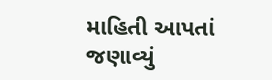માહિતી આપતાં જણાવ્યું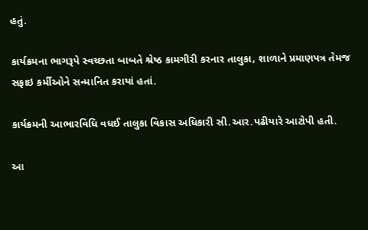હતું.

કાર્યક્રમના ભાગરૂપે સ્વચ્છતા બાબતે શ્રેષ્ઠ કામગીરી કરનાર તાલુકા, શાળાને પ્રમાણપત્ર તેમજ સફાઇ કર્મીઓને સન્માનિત કરાયાં હતાં.

કાર્યક્રમની આભારવિધિ વધઈ તાલુકા વિકાસ અધિકારી સી.આર.પઢીયારે આટોપી હતી.

આ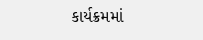કાર્યક્રમમાં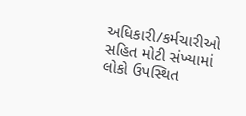અધિકારી/કર્મચારીઓ સહિત મોટી સંખ્યામાં લોકો ઉપસ્થિત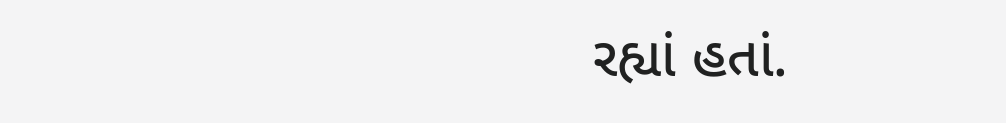રહ્યાં હતાં.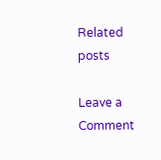Related posts

Leave a Comment